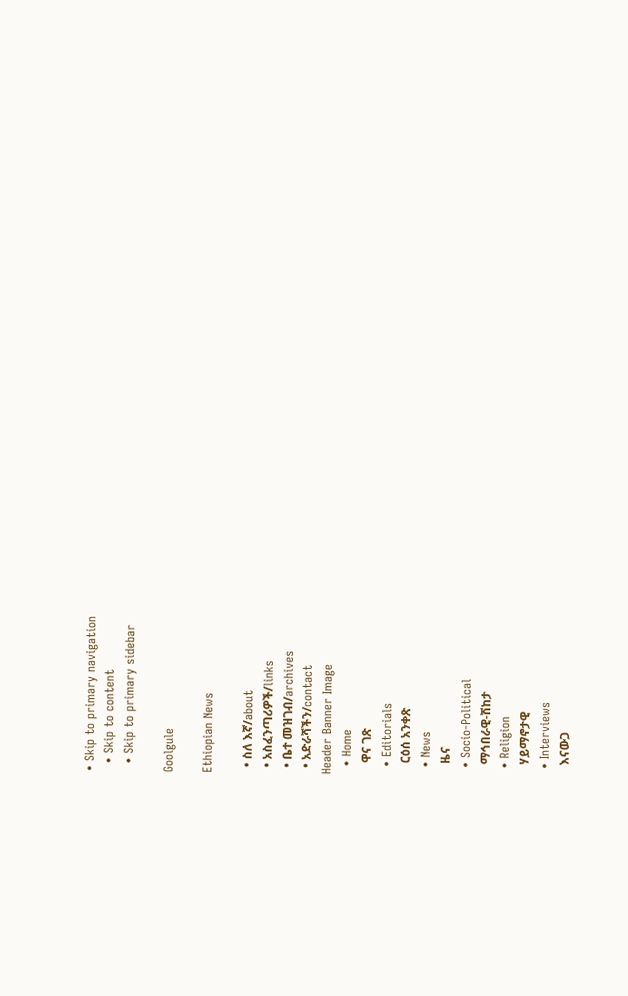• Skip to primary navigation
  • Skip to content
  • Skip to primary sidebar

Goolgule

Ethiopian News

  • ስለ እኛ/about
  • አስፈንጣሪዎች/links
  • ቤተ መዝገብ/archives
  • አድራሻችን/contact
Header Banner Image
  • Home
    ዋና ገጽ
  • Editorials
    ርዕሰ አንቀጽ
  • News
    ዜና
  • Socio-Political
    ማኅበራዊ-ሽከታ
  • Religion
    ሃይማኖታዊ
  • Interviews
    እናውጋ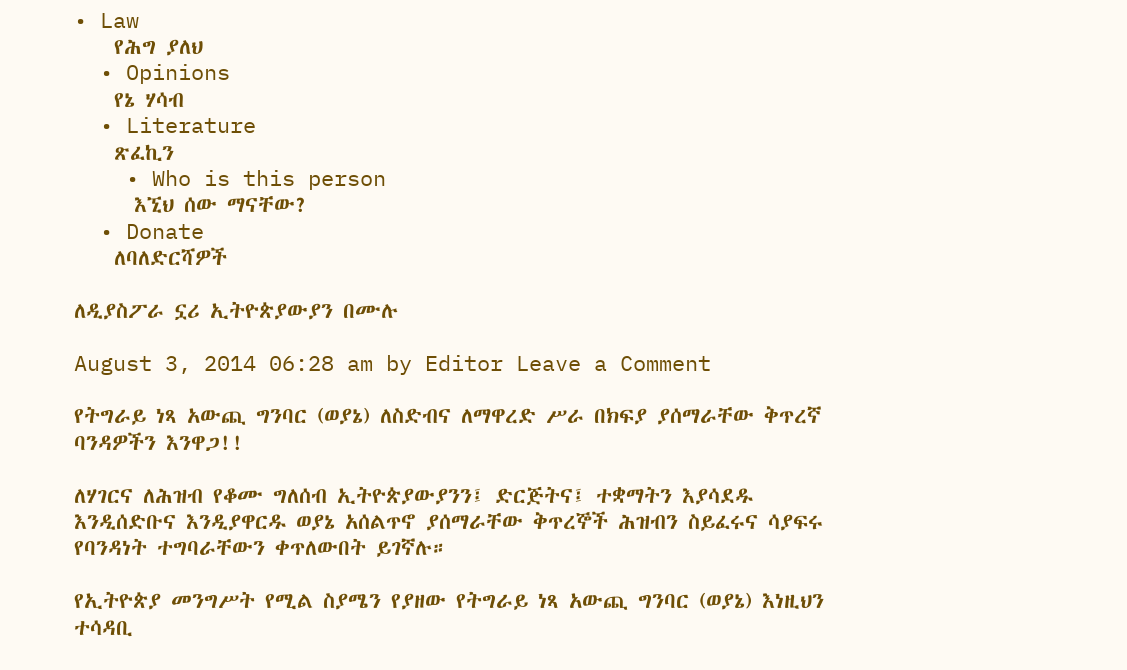• Law
    የሕግ ያለህ
  • Opinions
    የኔ ሃሳብ
  • Literature
    ጽፈኪን
    • Who is this person
      እኚህ ሰው ማናቸው?
  • Donate
    ለባለድርሻዎች

ለዲያስፖራ ኗሪ ኢትዮጵያውያን በሙሉ

August 3, 2014 06:28 am by Editor Leave a Comment

የትግራይ ነጻ አውጪ ግንባር (ወያኔ) ለስድብና ለማዋረድ ሥራ በክፍያ ያሰማራቸው ቅጥረኛ ባንዳዎችን እንዋጋ!!

ለሃገርና ለሕዝብ የቆሙ ግለሰብ ኢትዮጵያውያንን፤ ድርጅትና፤ ተቋማትን እያሳደዱ እንዲሰድቡና እንዲያዋርዱ ወያኔ አሰልጥኖ ያሰማራቸው ቅጥረኞች ሕዝብን ስይፈሩና ሳያፍሩ የባንዳነት ተግባራቸውን ቀጥለውበት ይገኛሉ።

የኢትዮጵያ መንግሥት የሚል ስያሜን የያዘው የትግራይ ነጻ አውጪ ግንባር (ወያኔ) እነዚህን ተሳዳቢ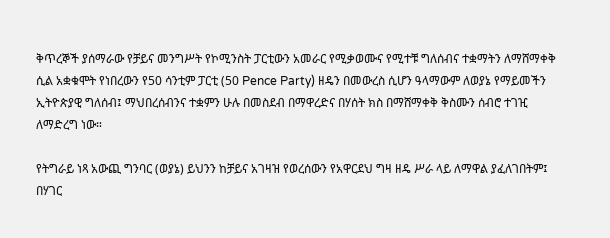ቅጥረኞች ያሰማራው የቻይና መንግሥት የኮሚንስት ፓርቲውን አመራር የሚቃወሙና የሚተቹ ግለሰብና ተቋማትን ለማሸማቀቅ ሲል አቋቁሞት የነበረውን የ50 ሳንቲም ፓርቲ (50 Pence Party) ዘዴን በመውረስ ሲሆን ዓላማውም ለወያኔ የማይመችን ኢትዮጵያዊ ግለሰብ፤ ማህበረሰብንና ተቋምን ሁሉ በመስደብ በማዋረድና በሃሰት ክስ በማሸማቀቅ ቅስሙን ሰብሮ ተገዢ ለማድረግ ነው።

የትግራይ ነጻ አውጪ ግንባር (ወያኔ) ይህንን ከቻይና አገዛዝ የወረሰውን የአዋርደህ ግዛ ዘዴ ሥራ ላይ ለማዋል ያፈለገበትም፤ በሃገር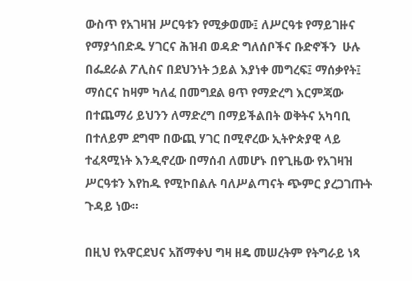ውስጥ የአገዛዝ ሥርዓቱን የሚቃወሙ፤ ለሥርዓቱ የማይገዙና የማያጎበድዱ ሃገርና ሕዝብ ወዳድ ግለሰቦችና ቡድኖችን  ሁሉ በፌደራል ፖሊስና በደህንነት ኃይል እያነቀ መግረፍ፤ ማሰቃየት፤ ማሰርና ከዛም ካለፈ በመግደል ፀጥ የማድረግ እርምጃው በተጨማሪ ይህንን ለማድረግ በማይችልበት ወቅትና አካባቢ በተለይም ደግሞ በውጪ ሃገር በሚኖረው ኢትዮጵያዊ ላይ ተፈጻሚነት እንዲኖረው በማሰብ ለመሆኑ በየጊዜው የአገዛዝ ሥርዓቱን እየከዱ የሚኮበልሉ ባለሥልጣናት ጭምር ያረጋገጡት ጉዳይ ነው።

በዚህ የአዋርደህና አሸማቀህ ግዛ ዘዴ መሠረትም የትግራይ ነጻ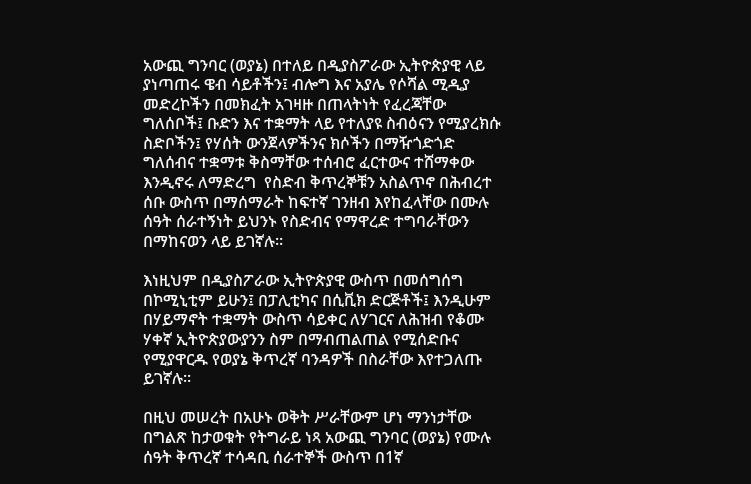አውጪ ግንባር (ወያኔ) በተለይ በዲያስፖራው ኢትዮጵያዊ ላይ ያነጣጠሩ ዌብ ሳይቶችን፤ ብሎግ እና አያሌ የሶሻል ሚዲያ መድረኮችን በመክፈት አገዛዙ በጠላትነት የፈረጃቸው ግለሰቦች፤ ቡድን እና ተቋማት ላይ የተለያዩ ስብዕናን የሚያረክሱ ስድቦችን፤ የሃሰት ውንጀላዎችንና ክሶችን በማዥጎድጎድ ግለሰብና ተቋማቱ ቅስማቸው ተሰብሮ ፈርተውና ተሸማቀው እንዲኖሩ ለማድረግ  የስድብ ቅጥረኞቹን አስልጥኖ በሕብረተ ሰቡ ውስጥ በማሰማራት ከፍተኛ ገንዘብ እየከፈላቸው በሙሉ ሰዓት ሰራተኝነት ይህንኑ የስድብና የማዋረድ ተግባራቸውን በማከናወን ላይ ይገኛሉ።

እነዚህም በዲያስፖራው ኢትዮጵያዊ ውስጥ በመሰግሰግ በኮሚኒቲም ይሁን፤ በፓሊቲካና በሲቪክ ድርጅቶች፤ እንዲሁም በሃይማኖት ተቋማት ውስጥ ሳይቀር ለሃገርና ለሕዝብ የቆሙ ሃቀኛ ኢትዮጵያውያንን ስም በማብጠልጠል የሚሰድቡና የሚያዋርዱ የወያኔ ቅጥረኛ ባንዳዎች በስራቸው እየተጋለጡ ይገኛሉ።

በዚህ መሠረት በአሁኑ ወቅት ሥራቸውም ሆነ ማንነታቸው በግልጽ ከታወቁት የትግራይ ነጻ አውጪ ግንባር (ወያኔ) የሙሉ ሰዓት ቅጥረኛ ተሳዳቢ ሰራተኞች ውስጥ በ1ኛ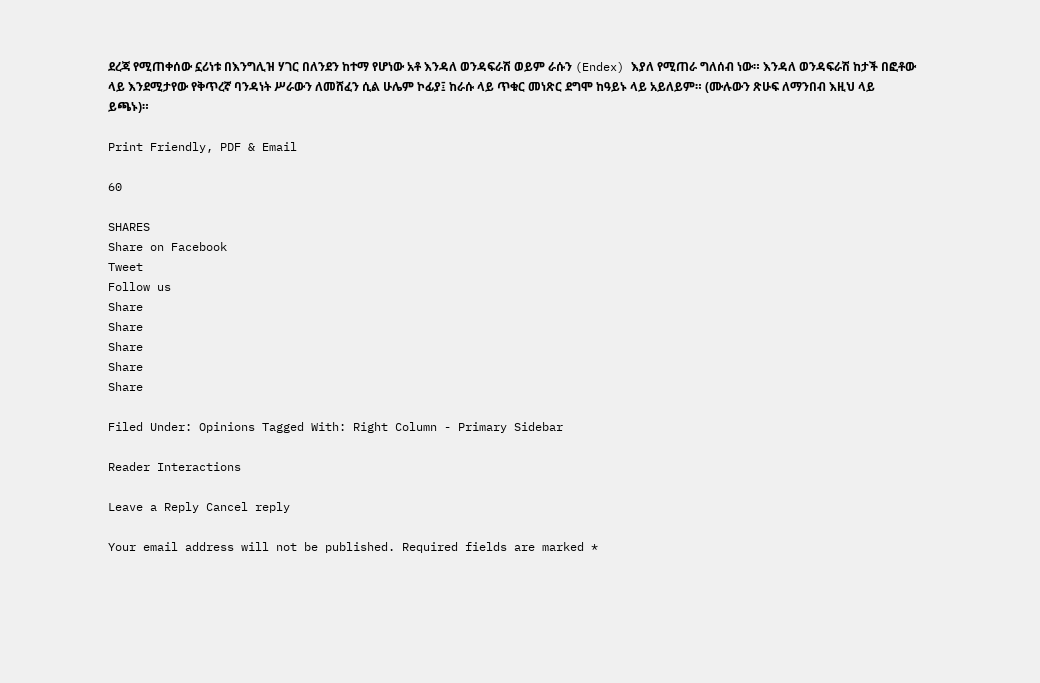ደረጃ የሚጠቀሰው ኗሪነቱ በእንግሊዝ ሃገር በለንደን ከተማ የሆነው አቶ እንዳለ ወንዳፍራሽ ወይም ራሱን (Endex) እያለ የሚጠራ ግለሰብ ነው። እንዳለ ወንዳፍራሽ ከታች በፎቶው ላይ እንደሚታየው የቅጥረኛ ባንዳነት ሥራውን ለመሸፈን ሲል ሁሌም ኮፊያ፤ ከራሱ ላይ ጥቁር መነጽር ደግሞ ከዓይኑ ላይ አይለይም። (ሙሉውን ጽሁፍ ለማንበብ እዚህ ላይ ይጫኑ)።

Print Friendly, PDF & Email

60

SHARES
Share on Facebook
Tweet
Follow us
Share
Share
Share
Share
Share

Filed Under: Opinions Tagged With: Right Column - Primary Sidebar

Reader Interactions

Leave a Reply Cancel reply

Your email address will not be published. Required fields are marked *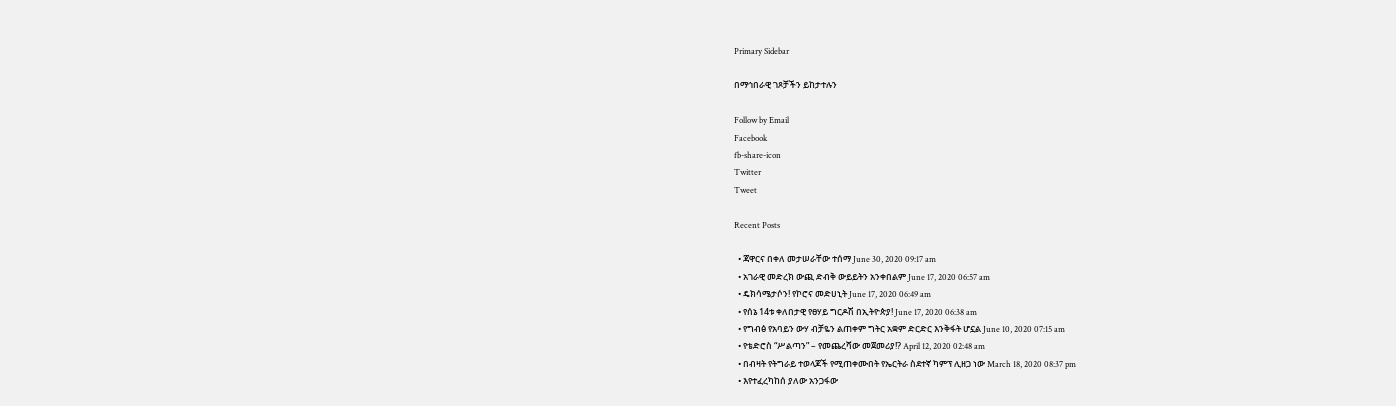Primary Sidebar

በማኅበራዊ ገጾቻችን ይከታተሉን

Follow by Email
Facebook
fb-share-icon
Twitter
Tweet

Recent Posts

  • ጃዋርና በቀለ መታሠራቸው ተሰማ June 30, 2020 09:17 am
  • አገራዊ መድረክ ውጪ ድብቅ ውይይትን አንቀበልም June 17, 2020 06:57 am
  • ዴክሳሜታሶን! የኮሮና መድሀኒት June 17, 2020 06:49 am
  • የሰኔ 14ቱ ቀለበታዊ የፀሃይ ግርዶሽ በኢትዮጵያ! June 17, 2020 06:38 am
  • የግብፅ የአባይን ውሃ ብቻዬን ልጠቀም ግትር አቋም ድርድር እንቅፋት ሆኗል June 10, 2020 07:15 am
  • የቴድሮስ “ሥልጣን” – የመጨረሻው መጀመሪያ!? April 12, 2020 02:48 am
  • በብዛት የትግራይ ተወላጆች የሚጠቀሙበት የኤርትራ ስደተኛ ካምፕ ሊዘጋ ነው March 18, 2020 08:37 pm
  • እየተፈረካከሰ ያለው አንጋፋው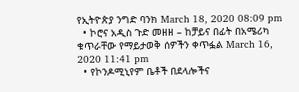የኢትዮጵያ ንግድ ባንክ March 18, 2020 08:09 pm
  • ኮሮና አዲስ ጉድ መዘዘ – ከቻይና በፊት በአሜሪካ ቁጥራቸው የማይታወቅ ሰዎችን ቀጥፏል March 16, 2020 11:41 pm
  • የኮንዶሚኒየም ቤቶች በደላሎችና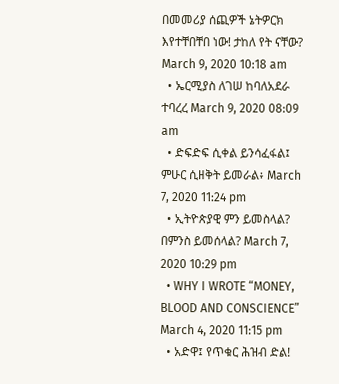በመመሪያ ሰጪዎች ኔትዎርክ እየተቸበቸበ ነው! ታከለ የት ናቸው? March 9, 2020 10:18 am
  • ኤርሚያስ ለገሠ ከባለአደራ ተባረረ March 9, 2020 08:09 am
  • ድፍድፍ ሲቀል ይንሳፈፋል፤ ምሁር ሲዘቅት ይመራል፥ March 7, 2020 11:24 pm
  • ኢትዮጵያዊ ምን ይመስላል? በምንስ ይመሰላል? March 7, 2020 10:29 pm
  • WHY I WROTE “MONEY, BLOOD AND CONSCIENCE” March 4, 2020 11:15 pm
  • አድዋ፤ የጥቁር ሕዝብ ድል!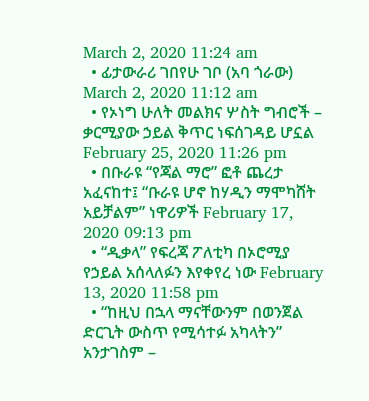March 2, 2020 11:24 am
  • ፊታውራሪ ገበየሁ ገቦ (አባ ጎራው) March 2, 2020 11:12 am
  • የኦነግ ሁለት መልክና ሦስት ግብሮች – ቃርሚያው ኃይል ቅጥር ነፍሰገዳይ ሆኗል February 25, 2020 11:26 pm
  • በቡራዩ “የጃል ማሮ” ፎቶ ጨረታ አፈናከተ፤ “ቡራዩ ሆኖ ከሃዲን ማሞካሸት አይቻልም” ነዋሪዎች February 17, 2020 09:13 pm
  • “ዲቃላ” የፍረጃ ፖለቲካ በኦሮሚያ የኃይል አሰላለፉን እየቀየረ ነው February 13, 2020 11:58 pm
  • “ከዚህ በኋላ ማናቸውንም በወንጀል ድርጊት ውስጥ የሚሳተፉ አካላትን” አንታገስም –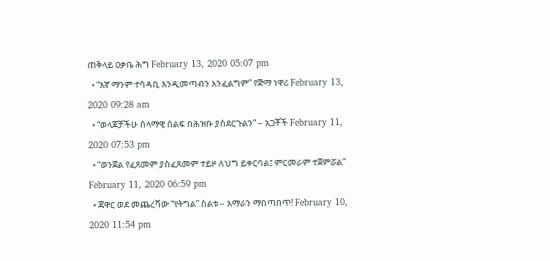ጠቅላይ ዐቃቤ ሕግ February 13, 2020 05:07 pm
  • “እኛ ማንም ተሳዳቢ እንዲመጣብን አንፈልግም” የጅማ ነዋሪ February 13, 2020 09:28 am
  • “ወላጆቻችሁ ሰላማዊ ሰልፍ በሕዝቡ ያስደርጉልን” – አጋቾች February 11, 2020 07:53 pm
  • “ወንጀል የፈጸመም ያስፈጸመም ተይዞ ለህግ ይቀርባል፤ ምርመራም ተጀምሯል” February 11, 2020 06:59 pm
  • ጃዋር ወደ መጨረሻው “የትግል” ስልቱ – አማራን ማበጣበጥ! February 10, 2020 11:54 pm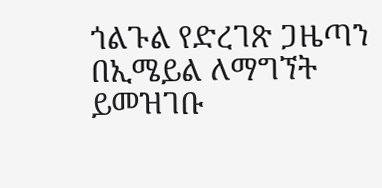ጎልጉል የድረገጽ ጋዜጣን በኢሜይል ለማግኘት ይመዝገቡ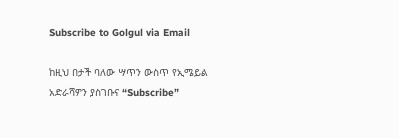Subscribe to Golgul via Email

ከዚህ በታች ባለው ሣጥን ውስጥ የኢሜይል አድራሻዎን ያስገቡና “Subscribe”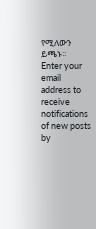የሚለውን ይጫኑ፡፡
Enter your email address to receive notifications of new posts by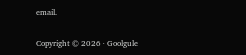email.

Copyright © 2026 · Goolgule